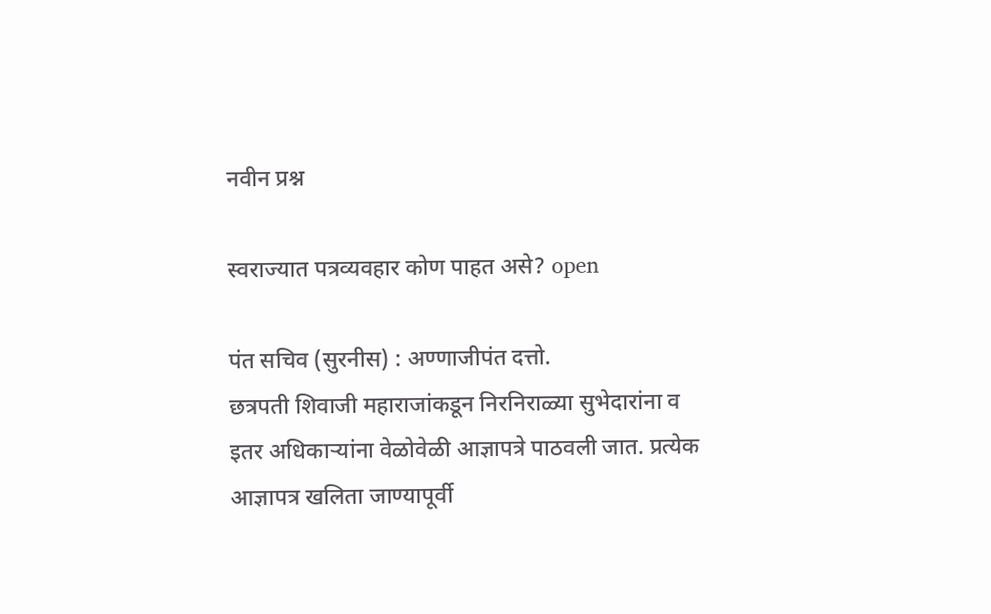नवीन प्रश्न

स्वराज्यात पत्रव्यवहार कोण पाहत असे? open

पंत सचिव (सुरनीस) : अण्णाजीपंत दत्तो.
छत्रपती शिवाजी महाराजांकडून निरनिराळ्या सुभेदारांना व इतर अधिकाऱ्यांना वेळोवेळी आज्ञापत्रे पाठवली जात. प्रत्येक आज्ञापत्र खलिता जाण्यापूर्वी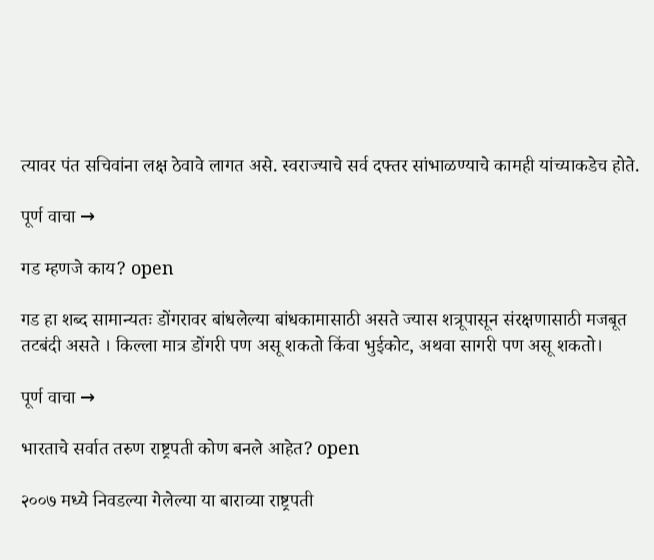त्यावर पंत सचिवांना लक्ष ठेवावे लागत असे. स्वराज्याचे सर्व दफ्तर सांभाळण्याचे कामही यांच्याकडेच होते.

पूर्ण वाचा →

गड म्हणजे काय? open

गड हा शब्द सामान्यतः डोंगरावर बांधलेल्या बांधकामासाठी असते ज्यास शत्रूपासून संरक्षणासाठी मजबूत तटबंदी असते । किल्ला मात्र डोंगरी पण असू शकतो किंवा भुईकोट, अथवा सागरी पण असू शकतो।

पूर्ण वाचा →

भारताचे सर्वात तरुण राष्ट्रपती कोण बनले आहेत? open

२००७ मध्ये निवडल्या गेलेल्या या बाराव्या राष्ट्रपती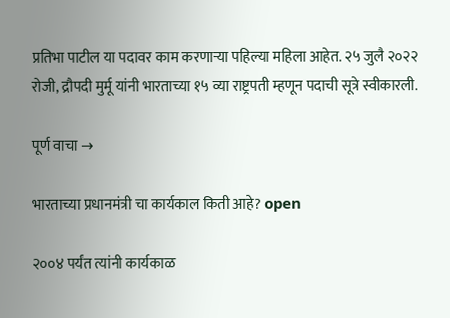प्रतिभा पाटील या पदावर काम करणाऱ्या पहिल्या महिला आहेत. २५ जुलै २०२२ रोजी, द्रौपदी मुर्मू यांनी भारताच्या १५ व्या राष्ट्रपती म्हणून पदाची सूत्रे स्वीकारली.

पूर्ण वाचा →

भारताच्या प्रधानमंत्री चा कार्यकाल किती आहे? open

२००४ पर्यंत त्यांनी कार्यकाळ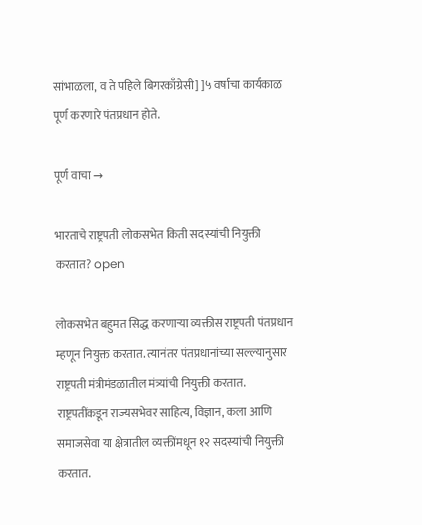सांभाळला, व ते पहिले बिगरकाँग्रेसी] ]५ वर्षाचा कार्यकाळ पूर्ण करणारे पंतप्रधान होते.

पूर्ण वाचा →

भारताचे राष्ट्रपती लोकसभेत किती सदस्यांची नियुक्ती करतात? open

लोकसभेत बहुमत सिद्ध करणाऱ्या व्यक्तीस राष्ट्रपती पंतप्रधान म्हणून नियुक्त करतात. त्यानंतर पंतप्रधानांच्या सल्ल्यानुसार राष्ट्रपती मंत्रीमंडळातील मंत्र्यांची नियुक्ती करतात. राष्ट्रपतींकडून राज्यसभेवर साहित्य, विज्ञान, कला आणि समाजसेवा या क्षेत्रातील व्यक्तींमधून १२ सदस्यांची नियुक्ती करतात.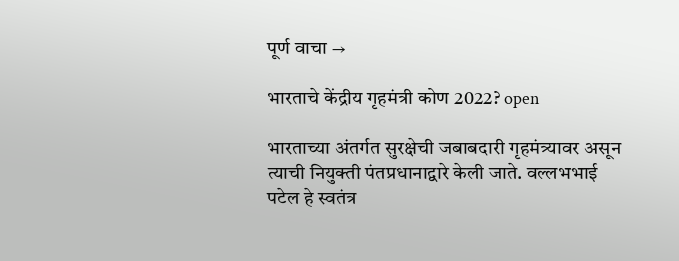पूर्ण वाचा →

भारताचे केंद्रीय गृहमंत्री कोण 2022? open

भारताच्या अंतर्गत सुरक्षेची जबाबदारी गृहमंत्र्यावर असून त्याची नियुक्ती पंतप्रधानाद्वारे केली जाते. वल्लभभाई पटेल हे स्वतंत्र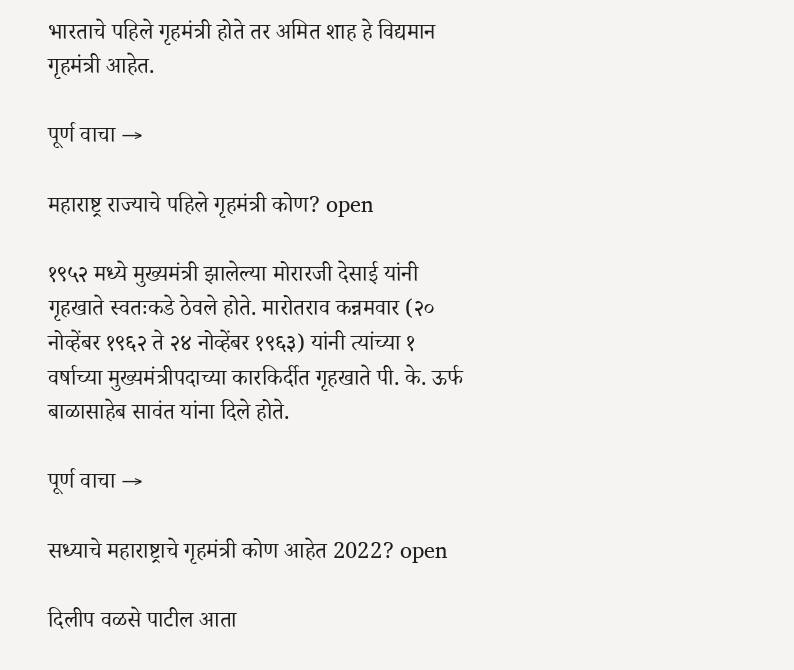भारताचे पहिले गृहमंत्री होते तर अमित शाह हे विद्यमान गृहमंत्री आहेत.

पूर्ण वाचा →

महाराष्ट्र राज्याचे पहिले गृहमंत्री कोण? open

१९५२ मध्ये मुख्यमंत्री झालेल्या मोरारजी देसाई यांनी गृहखाते स्वतःकडे ठेवले होते. मारोतराव कन्नमवार (२० नोव्हेंबर १९६२ ते २४ नोव्हेंबर १९६३) यांनी त्यांच्या १ वर्षाच्या मुख्यमंत्रीपदाच्या कारकिर्दीत गृहखाते पी. के. ऊर्फ बाळासाहेब सावंत यांना दिले होते.

पूर्ण वाचा →

सध्याचे महाराष्ट्राचे गृहमंत्री कोण आहेत 2022? open

दिलीप वळसे पाटील आता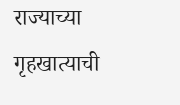राज्याच्या गृहखात्याची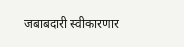जबाबदारी स्वीकारणार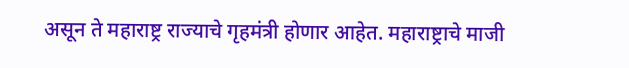असून ते महाराष्ट्र राज्याचे गृहमंत्री होणार आहेत. महाराष्ट्राचे माजी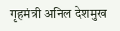गृहमंत्री अनिल देशमुख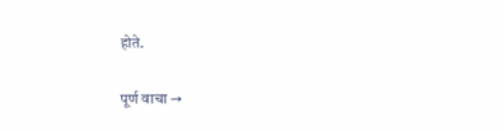होते.

पूर्ण वाचा →